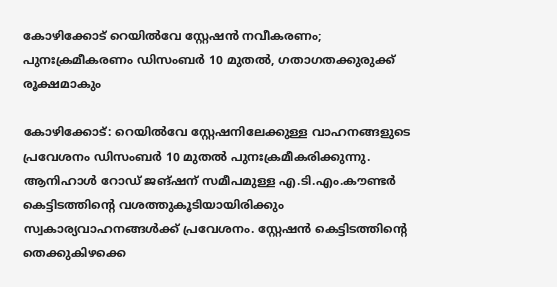കോഴിക്കോട് റെയില്‍വേ സ്റ്റേഷൻ നവീകരണം; പുനഃക്രമീകരണം ഡിസംബര്‍ 10 മുതല്‍, ഗതാഗതക്കുരുക്ക് രൂക്ഷമാകും

കോഴിക്കോട്: റെയില്‍വേ സ്റ്റേഷനിലേക്കുള്ള വാഹനങ്ങളുടെ പ്രവേശനം ഡിസംബർ 10 മുതല്‍ പുനഃക്രമീകരിക്കുന്നു. ആനിഹാള്‍ റോഡ് ജങ്ഷന് സമീപമുള്ള എ.ടി.എം.കൗണ്ടർ കെട്ടിടത്തിന്റെ വശത്തുകൂടിയായിരിക്കും സ്വകാര്യവാഹനങ്ങള്‍ക്ക് പ്രവേശനം. സ്റ്റേഷൻ കെട്ടിടത്തിന്റെ തെക്കുകിഴക്കെ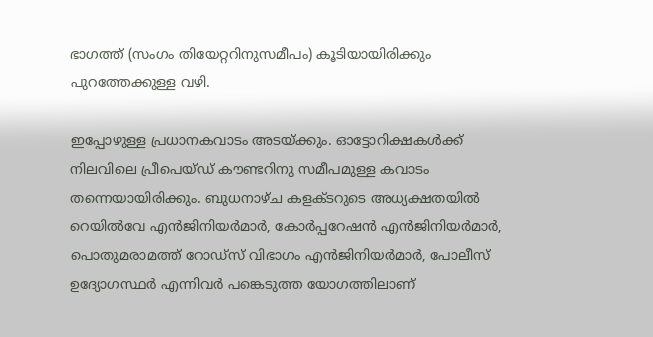ഭാഗത്ത് (സംഗം തിയേറ്ററിനുസമീപം) കൂടിയായിരിക്കും പുറത്തേക്കുള്ള വഴി.

ഇപ്പോഴുള്ള പ്രധാനകവാടം അടയ്ക്കും. ഓട്ടോറിക്ഷകള്‍ക്ക് നിലവിലെ പ്രീപെയ്ഡ് കൗണ്ടറിനു സമീപമുള്ള കവാടം തന്നെയായിരിക്കും. ബുധനാഴ്ച കളക്ടറുടെ അധ്യക്ഷതയില്‍ റെയില്‍വേ എൻജിനിയർമാർ, കോർപ്പറേഷൻ എൻജിനിയർമാർ, പൊതുമരാമത്ത് റോഡ്സ് വിഭാഗം എൻജിനിയർമാർ, പോലീസ് ഉദ്യോഗസ്ഥർ എന്നിവർ പങ്കെടുത്ത യോഗത്തിലാണ്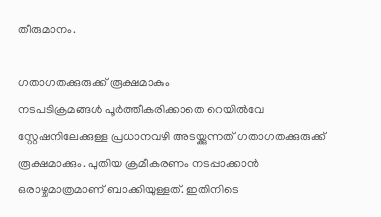തീരുമാനം.

ഗതാഗതക്കുരുക്ക് രൂക്ഷമാകും
നടപടിക്രമങ്ങള്‍ പൂർത്തീകരിക്കാതെ റെയില്‍വേ സ്റ്റേഷനിലേക്കുള്ള പ്രധാനവഴി അടയ്ക്കുന്നത് ഗതാഗതക്കുരുക്ക് രൂക്ഷമാക്കും. പുതിയ ക്രമീകരണം നടപ്പാക്കാൻ ഒരാഴ്ചമാത്രമാണ് ബാക്കിയുള്ളത്. ഇതിനിടെ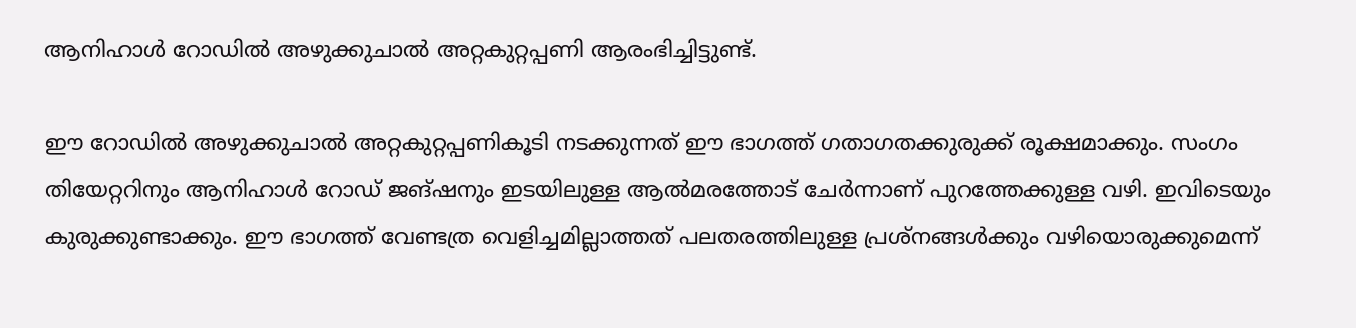ആനിഹാള്‍ റോഡില്‍ അഴുക്കുചാല്‍ അറ്റകുറ്റപ്പണി ആരംഭിച്ചിട്ടുണ്ട്.

ഈ റോഡില്‍ അഴുക്കുചാല്‍ അറ്റകുറ്റപ്പണികൂടി നടക്കുന്നത് ഈ ഭാഗത്ത് ഗതാഗതക്കുരുക്ക് രൂക്ഷമാക്കും. സംഗം തിയേറ്ററിനും ആനിഹാള്‍ റോഡ് ജങ്ഷനും ഇടയിലുള്ള ആല്‍മരത്തോട് ചേർന്നാണ് പുറത്തേക്കുള്ള വഴി. ഇവിടെയും കുരുക്കുണ്ടാക്കും. ഈ ഭാഗത്ത് വേണ്ടത്ര വെളിച്ചമില്ലാത്തത് പലതരത്തിലുള്ള പ്രശ്നങ്ങള്‍ക്കും വഴിയൊരുക്കുമെന്ന്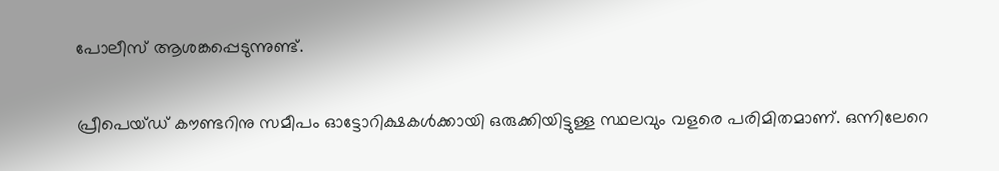പോലീസ് ആശങ്കപ്പെടുന്നുണ്ട്.

പ്രീപെയ്ഡ് കൗണ്ടറിനു സമീപം ഓട്ടോറിക്ഷകള്‍ക്കായി ഒരുക്കിയിട്ടുള്ള സ്ഥലവും വളരെ പരിമിതമാണ്. ഒന്നിലേറെ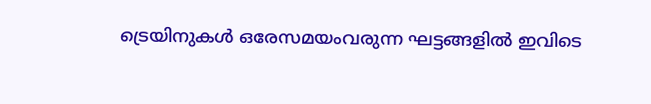ട്രെയിനുകള്‍ ഒരേസമയംവരുന്ന ഘട്ടങ്ങളില്‍ ഇവിടെ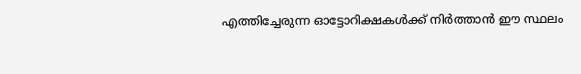എത്തിച്ചേരുന്ന ഓട്ടോറിക്ഷകള്‍ക്ക് നിർത്താൻ ഈ സ്ഥലം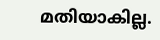മതിയാകില്ല.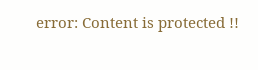error: Content is protected !!